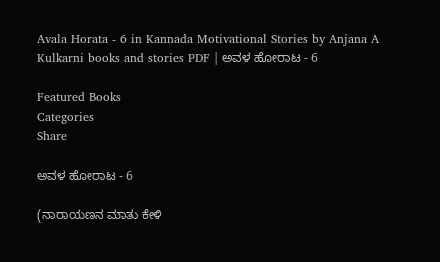Avala Horata - 6 in Kannada Motivational Stories by Anjana A Kulkarni books and stories PDF | ಅವಳ ಹೋರಾಟ - 6

Featured Books
Categories
Share

ಅವಳ ಹೋರಾಟ - 6

(ನಾರಾಯಣನ ಮಾತು ಕೇಳಿ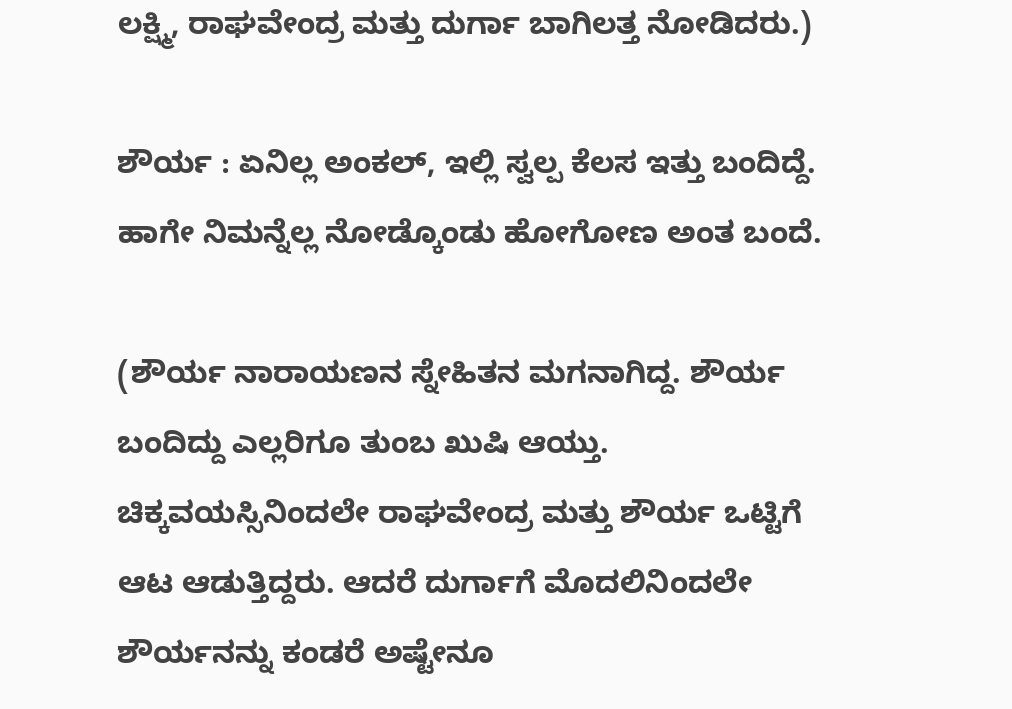ಲಕ್ಷ್ಮಿ, ರಾಘವೇಂದ್ರ ಮತ್ತು ದುರ್ಗಾ ಬಾಗಿಲತ್ತ ನೋಡಿದರು.)

ಶೌರ್ಯ : ಏನಿಲ್ಲ ಅಂಕಲ್, ಇಲ್ಲಿ ಸ್ವಲ್ಪ ಕೆಲಸ ಇತ್ತು ಬಂದಿದ್ದೆ. ಹಾಗೇ ನಿಮನ್ನೆಲ್ಲ ನೋಡ್ಕೊಂಡು ಹೋಗೋಣ ಅಂತ ಬಂದೆ.

(ಶೌರ್ಯ ನಾರಾಯಣನ ಸ್ನೇಹಿತನ ಮಗನಾಗಿದ್ದ. ಶೌರ್ಯ ಬಂದಿದ್ದು ಎಲ್ಲರಿಗೂ ತುಂಬ ಖುಷಿ ಆಯ್ತು. ಚಿಕ್ಕವಯಸ್ಸಿನಿಂದಲೇ ರಾಘವೇಂದ್ರ ಮತ್ತು ಶೌರ್ಯ ಒಟ್ಟಿಗೆ ಆಟ ಆಡುತ್ತಿದ್ದರು. ಆದರೆ ದುರ್ಗಾಗೆ ಮೊದಲಿನಿಂದಲೇ ಶೌರ್ಯನನ್ನು ಕಂಡರೆ ಅಷ್ಟೇನೂ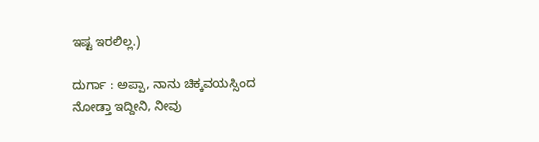ಇಷ್ಟ ಇರಲಿಲ್ಲ.)

ದುರ್ಗಾ : ಅಪ್ಪಾ, ನಾನು ಚಿಕ್ಕವಯಸ್ಸಿಂದ ನೋಡ್ತಾ ಇದ್ದೀನಿ, ನೀವು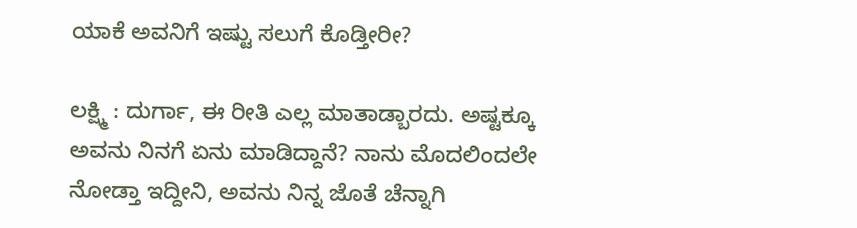ಯಾಕೆ ಅವನಿಗೆ ಇಷ್ಟು ಸಲುಗೆ ಕೊಡ್ತೀರೀ?

ಲಕ್ಷ್ಮಿ : ದುರ್ಗಾ, ಈ ರೀತಿ ಎಲ್ಲ ಮಾತಾಡ್ಬಾರದು. ಅಷ್ಟಕ್ಕೂ ಅವನು ನಿನಗೆ ಏನು ಮಾಡಿದ್ದಾನೆ? ನಾನು ಮೊದಲಿಂದಲೇ ನೋಡ್ತಾ ಇದ್ದೀನಿ, ಅವನು ನಿನ್ನ ಜೊತೆ ಚೆನ್ನಾಗಿ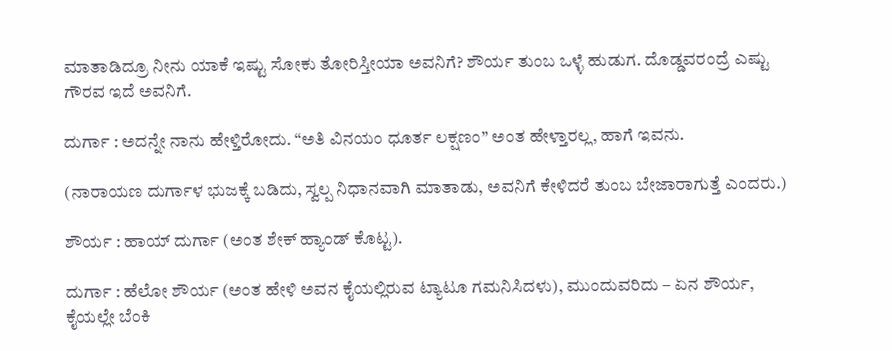ಮಾತಾಡಿದ್ರೂ ನೀನು ಯಾಕೆ ಇಷ್ಟು ಸೋಕು ತೋರಿಸ್ತೀಯಾ ಅವನಿಗೆ? ಶೌರ್ಯ ತುಂಬ ಒಳ್ಳೆ ಹುಡುಗ. ದೊಡ್ಡವರಂದ್ರೆ ಎಷ್ಟು ಗೌರವ ಇದೆ ಅವನಿಗೆ.

ದುರ್ಗಾ : ಅದನ್ನೇ ನಾನು ಹೇಳ್ತಿರೋದು. “ಅತಿ ವಿನಯಂ ಧೂರ್ತ ಲಕ್ಷಣಂ” ಅಂತ ಹೇಳ್ತಾರಲ್ಲ, ಹಾಗೆ ಇವನು.

(ನಾರಾಯಣ ದುರ್ಗಾಳ ಭುಜಕ್ಕೆ ಬಡಿದು, ಸ್ವಲ್ಪ ನಿಧಾನವಾಗಿ ಮಾತಾಡು, ಅವನಿಗೆ ಕೇಳಿದರೆ ತುಂಬ ಬೇಜಾರಾಗುತ್ತೆ ಎಂದರು.)

ಶೌರ್ಯ : ಹಾಯ್ ದುರ್ಗಾ (ಅಂತ ಶೇಕ್ ಹ್ಯಾಂಡ್ ಕೊಟ್ಟ).

ದುರ್ಗಾ : ಹೆಲೋ ಶೌರ್ಯ (ಅಂತ ಹೇಳಿ ಅವನ ಕೈಯಲ್ಲಿರುವ ಟ್ಯಾಟೂ ಗಮನಿಸಿದಳು), ಮುಂದುವರಿದು – ಏನ ಶೌರ್ಯ, ಕೈಯಲ್ಲೇ ಬೆಂಕಿ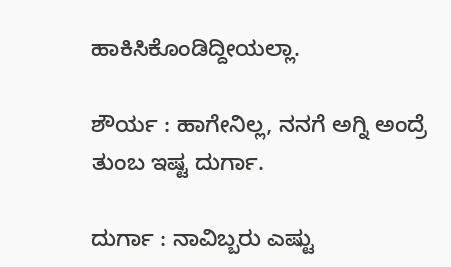ಹಾಕಿಸಿಕೊಂಡಿದ್ದೀಯಲ್ಲಾ.

ಶೌರ್ಯ : ಹಾಗೇನಿಲ್ಲ, ನನಗೆ ಅಗ್ನಿ ಅಂದ್ರೆ ತುಂಬ ಇಷ್ಟ ದುರ್ಗಾ.

ದುರ್ಗಾ : ನಾವಿಬ್ಬರು ಎಷ್ಟು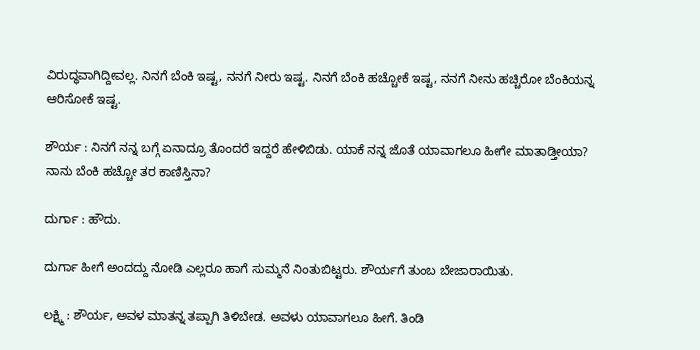ವಿರುದ್ಧವಾಗಿದ್ದೀವಲ್ಲ. ನಿನಗೆ ಬೆಂಕಿ ಇಷ್ಟ, ನನಗೆ ನೀರು ಇಷ್ಟ. ನಿನಗೆ ಬೆಂಕಿ ಹಚ್ಚೋಕೆ ಇಷ್ಟ, ನನಗೆ ನೀನು ಹಚ್ಚಿರೋ ಬೆಂಕಿಯನ್ನ ಆರಿಸೋಕೆ ಇಷ್ಟ.

ಶೌರ್ಯ : ನಿನಗೆ ನನ್ನ ಬಗ್ಗೆ ಏನಾದ್ರೂ ತೊಂದರೆ ಇದ್ದರೆ ಹೇಳಿಬಿಡು. ಯಾಕೆ ನನ್ನ ಜೊತೆ ಯಾವಾಗಲೂ ಹೀಗೇ ಮಾತಾಡ್ತೀಯಾ? ನಾನು ಬೆಂಕಿ ಹಚ್ಚೋ ತರ ಕಾಣಿಸ್ತಿನಾ?

ದುರ್ಗಾ : ಹೌದು.

ದುರ್ಗಾ ಹೀಗೆ ಅಂದದ್ದು ನೋಡಿ ಎಲ್ಲರೂ ಹಾಗೆ ಸುಮ್ಮನೆ ನಿಂತುಬಿಟ್ಟರು. ಶೌರ್ಯಗೆ ತುಂಬ ಬೇಜಾರಾಯಿತು.

ಲಕ್ಷ್ಮಿ : ಶೌರ್ಯ, ಅವಳ ಮಾತನ್ನ ತಪ್ಪಾಗಿ ತಿಳಿಬೇಡ. ಅವಳು ಯಾವಾಗಲೂ ಹೀಗೆ. ತಿಂಡಿ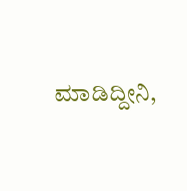ಮಾಡಿದ್ದೀನಿ,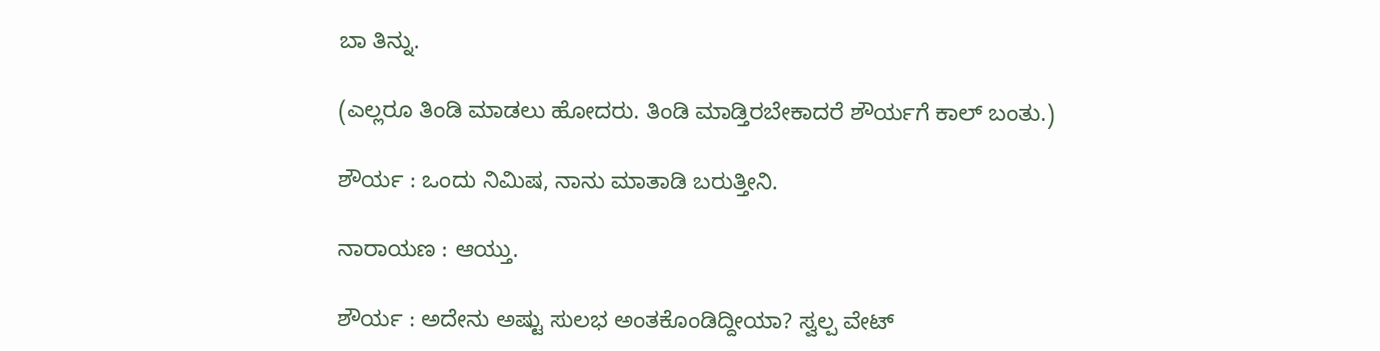ಬಾ ತಿನ್ನು.

(ಎಲ್ಲರೂ ತಿಂಡಿ ಮಾಡಲು ಹೋದರು. ತಿಂಡಿ ಮಾಡ್ತಿರಬೇಕಾದರೆ ಶೌರ್ಯಗೆ ಕಾಲ್ ಬಂತು.)

ಶೌರ್ಯ : ಒಂದು ನಿಮಿಷ, ನಾನು ಮಾತಾಡಿ ಬರುತ್ತೀನಿ.

ನಾರಾಯಣ : ಆಯ್ತು.

ಶೌರ್ಯ : ಅದೇನು ಅಷ್ಟು ಸುಲಭ ಅಂತಕೊಂಡಿದ್ದೀಯಾ? ಸ್ವಲ್ಪ ವೇಟ್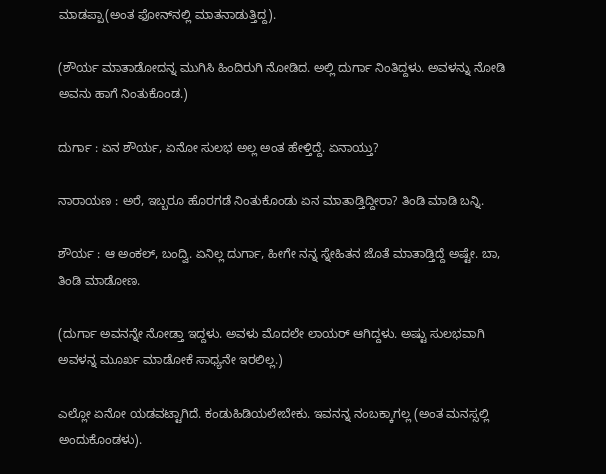ಮಾಡಪ್ಪಾ(ಅಂತ ಫೋನ್‌ನಲ್ಲಿ ಮಾತನಾಡುತ್ತಿದ್ದ).

(ಶೌರ್ಯ ಮಾತಾಡೋದನ್ನ ಮುಗಿಸಿ ಹಿಂದಿರುಗಿ ನೋಡಿದ. ಅಲ್ಲಿ ದುರ್ಗಾ ನಿಂತಿದ್ದಳು. ಅವಳನ್ನು ನೋಡಿ ಅವನು ಹಾಗೆ ನಿಂತುಕೊಂಡ.)

ದುರ್ಗಾ : ಏನ ಶೌರ್ಯ, ಏನೋ ಸುಲಭ ಅಲ್ಲ ಅಂತ ಹೇಳ್ತಿದ್ದೆ. ಏನಾಯ್ತು?

ನಾರಾಯಣ : ಅರೆ, ಇಬ್ಬರೂ ಹೊರಗಡೆ ನಿಂತುಕೊಂಡು ಏನ ಮಾತಾಡ್ತಿದ್ದೀರಾ? ತಿಂಡಿ ಮಾಡಿ ಬನ್ನಿ.

ಶೌರ್ಯ : ಆ ಅಂಕಲ್, ಬಂದ್ವಿ. ಏನಿಲ್ಲ ದುರ್ಗಾ, ಹೀಗೇ ನನ್ನ ಸ್ನೇಹಿತನ ಜೊತೆ ಮಾತಾಡ್ತಿದ್ದೆ ಅಷ್ಟೇ. ಬಾ, ತಿಂಡಿ ಮಾಡೋಣ.

(ದುರ್ಗಾ ಅವನನ್ನೇ ನೋಡ್ತಾ ಇದ್ದಳು. ಅವಳು ಮೊದಲೇ ಲಾಯರ್ ಆಗಿದ್ದಳು. ಅಷ್ಟು ಸುಲಭವಾಗಿ ಅವಳನ್ನ ಮೂರ್ಖ ಮಾಡೋಕೆ ಸಾಧ್ಯನೇ ಇರಲಿಲ್ಲ.)

ಎಲ್ಲೋ ಏನೋ ಯಡವಟ್ಟಾಗಿದೆ. ಕಂಡುಹಿಡಿಯಲೇಬೇಕು. ಇವನನ್ನ ನಂಬಕ್ಕಾಗಲ್ಲ (ಅಂತ ಮನಸ್ಸಲ್ಲಿ ಅಂದುಕೊಂಡಳು).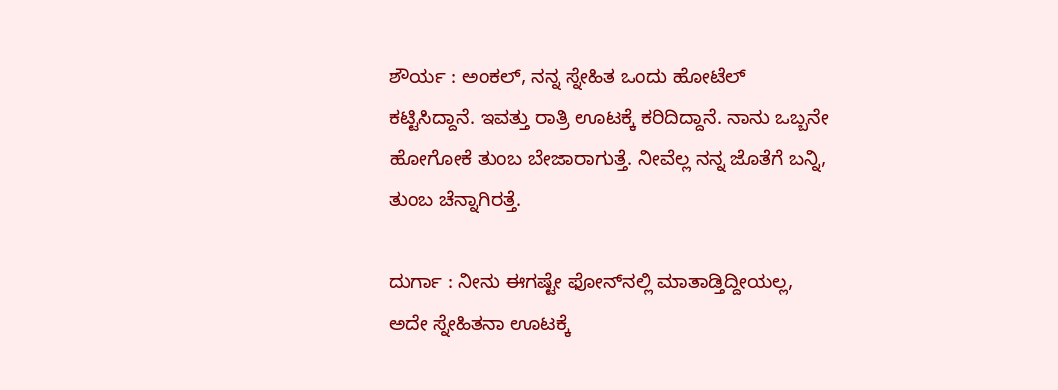ಶೌರ್ಯ : ಅಂಕಲ್, ನನ್ನ ಸ್ನೇಹಿತ ಒಂದು ಹೋಟೆಲ್ ಕಟ್ಟಿಸಿದ್ದಾನೆ. ಇವತ್ತು ರಾತ್ರಿ ಊಟಕ್ಕೆ ಕರಿದಿದ್ದಾನೆ. ನಾನು ಒಬ್ಬನೇ ಹೋಗೋಕೆ ತುಂಬ ಬೇಜಾರಾಗುತ್ತೆ. ನೀವೆಲ್ಲ ನನ್ನ ಜೊತೆಗೆ ಬನ್ನಿ, ತುಂಬ ಚೆನ್ನಾಗಿರತ್ತೆ.

ದುರ್ಗಾ : ನೀನು ಈಗಷ್ಟೇ ಫೋನ್‌ನಲ್ಲಿ ಮಾತಾಡ್ತಿದ್ದೀಯಲ್ಲ, ಅದೇ ಸ್ನೇಹಿತನಾ ಊಟಕ್ಕೆ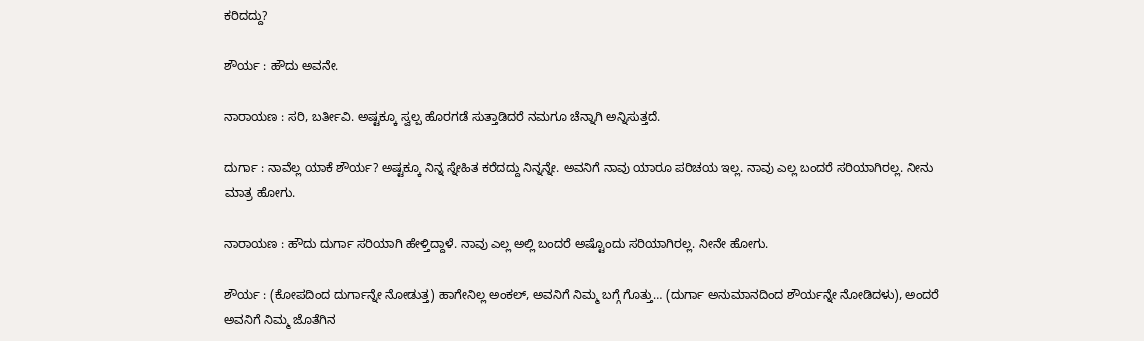ಕರಿದದ್ದು?

ಶೌರ್ಯ : ಹೌದು ಅವನೇ.

ನಾರಾಯಣ : ಸರಿ, ಬರ್ತೀವಿ. ಅಷ್ಟಕ್ಕೂ ಸ್ವಲ್ಪ ಹೊರಗಡೆ ಸುತ್ತಾಡಿದರೆ ನಮಗೂ ಚೆನ್ನಾಗಿ ಅನ್ನಿಸುತ್ತದೆ.

ದುರ್ಗಾ : ನಾವೆಲ್ಲ ಯಾಕೆ ಶೌರ್ಯ? ಅಷ್ಟಕ್ಕೂ ನಿನ್ನ ಸ್ನೇಹಿತ ಕರೆದದ್ದು ನಿನ್ನನ್ನೇ. ಅವನಿಗೆ ನಾವು ಯಾರೂ ಪರಿಚಯ ಇಲ್ಲ. ನಾವು ಎಲ್ಲ ಬಂದರೆ ಸರಿಯಾಗಿರಲ್ಲ. ನೀನು ಮಾತ್ರ ಹೋಗು.

ನಾರಾಯಣ : ಹೌದು ದುರ್ಗಾ ಸರಿಯಾಗಿ ಹೇಳ್ತಿದ್ದಾಳೆ. ನಾವು ಎಲ್ಲ ಅಲ್ಲಿ ಬಂದರೆ ಅಷ್ಟೊಂದು ಸರಿಯಾಗಿರಲ್ಲ. ನೀನೇ ಹೋಗು.

ಶೌರ್ಯ : (ಕೋಪದಿಂದ ದುರ್ಗಾನ್ನೇ ನೋಡುತ್ತ) ಹಾಗೇನಿಲ್ಲ ಅಂಕಲ್, ಅವನಿಗೆ ನಿಮ್ಮ ಬಗ್ಗೆ ಗೊತ್ತು… (ದುರ್ಗಾ ಅನುಮಾನದಿಂದ ಶೌರ್ಯನ್ನೇ ನೋಡಿದಳು), ಅಂದರೆ ಅವನಿಗೆ ನಿಮ್ಮ ಜೊತೆಗಿನ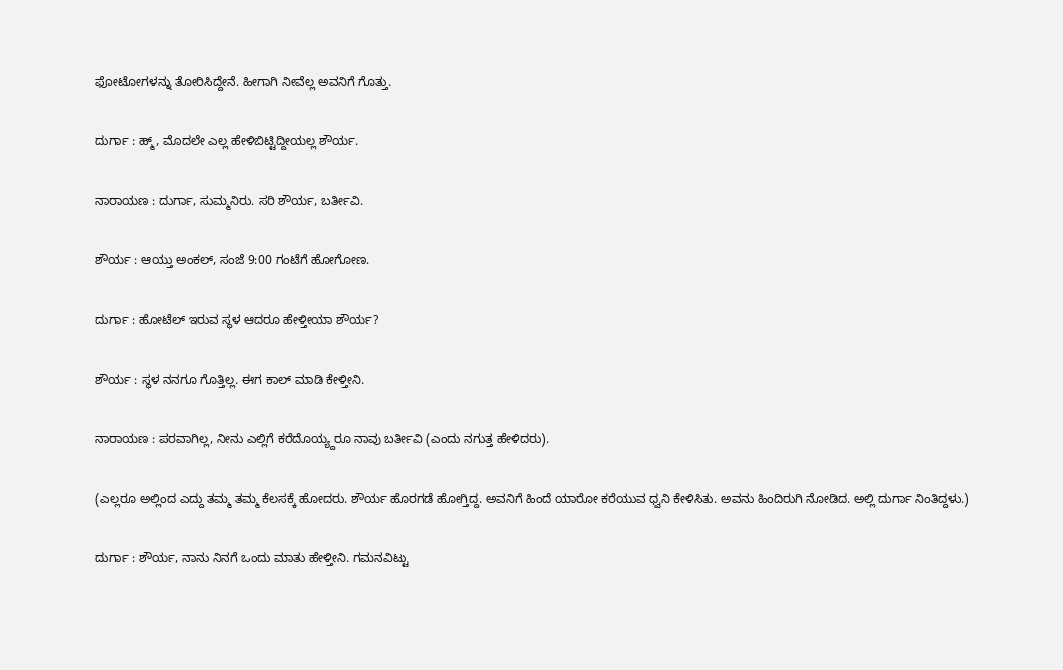ಫೋಟೋಗಳನ್ನು ತೋರಿಸಿದ್ದೇನೆ. ಹೀಗಾಗಿ ನೀವೆಲ್ಲ ಅವನಿಗೆ ಗೊತ್ತು.

ದುರ್ಗಾ : ಹ್ಮ್, ಮೊದಲೇ ಎಲ್ಲ ಹೇಳಿಬಿಟ್ಟಿದ್ದೀಯಲ್ಲ ಶೌರ್ಯ.

ನಾರಾಯಣ : ದುರ್ಗಾ, ಸುಮ್ಮನಿರು. ಸರಿ ಶೌರ್ಯ, ಬರ್ತೀವಿ.

ಶೌರ್ಯ : ಆಯ್ತು ಅಂಕಲ್, ಸಂಜೆ 9:00 ಗಂಟೆಗೆ ಹೋಗೋಣ.

ದುರ್ಗಾ : ಹೋಟೆಲ್ ಇರುವ ಸ್ಥಳ ಆದರೂ ಹೇಳ್ತೀಯಾ ಶೌರ್ಯ?

ಶೌರ್ಯ : ಸ್ಥಳ ನನಗೂ ಗೊತ್ತಿಲ್ಲ. ಈಗ ಕಾಲ್ ಮಾಡಿ ಕೇಳ್ತೀನಿ.

ನಾರಾಯಣ : ಪರವಾಗಿಲ್ಲ, ನೀನು ಎಲ್ಲಿಗೆ ಕರೆದೊಯ್ಯ್ದರೂ ನಾವು ಬರ್ತೀವಿ (ಎಂದು ನಗುತ್ತ ಹೇಳಿದರು).

(ಎಲ್ಲರೂ ಅಲ್ಲಿಂದ ಎದ್ದು ತಮ್ಮ ತಮ್ಮ ಕೆಲಸಕ್ಕೆ ಹೋದರು. ಶೌರ್ಯ ಹೊರಗಡೆ ಹೋಗ್ತಿದ್ದ. ಅವನಿಗೆ ಹಿಂದೆ ಯಾರೋ ಕರೆಯುವ ಧ್ವನಿ ಕೇಳಿಸಿತು. ಅವನು ಹಿಂದಿರುಗಿ ನೋಡಿದ. ಅಲ್ಲಿ ದುರ್ಗಾ ನಿಂತಿದ್ದಳು.)

ದುರ್ಗಾ : ಶೌರ್ಯ, ನಾನು ನಿನಗೆ ಒಂದು ಮಾತು ಹೇಳ್ತೀನಿ. ಗಮನವಿಟ್ಟು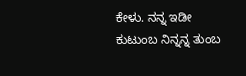ಕೇಳು. ನನ್ನ ಇಡೀ ಕುಟುಂಬ ನಿನ್ನನ್ನ ತುಂಬ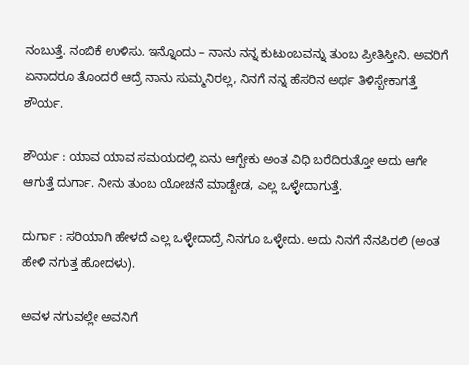ನಂಬುತ್ತೆ. ನಂಬಿಕೆ ಉಳಿಸು. ಇನ್ನೊಂದು – ನಾನು ನನ್ನ ಕುಟುಂಬವನ್ನು ತುಂಬ ಪ್ರೀತಿಸ್ತೀನಿ. ಅವರಿಗೆ ಏನಾದರೂ ತೊಂದರೆ ಆದ್ರೆ ನಾನು ಸುಮ್ಮನಿರಲ್ಲ, ನಿನಗೆ ನನ್ನ ಹೆಸರಿನ ಅರ್ಥ ತಿಳಿಸ್ಬೇಕಾಗತ್ತೆ ಶೌರ್ಯ.

ಶೌರ್ಯ : ಯಾವ ಯಾವ ಸಮಯದಲ್ಲಿ ಏನು ಆಗ್ಬೇಕು ಅಂತ ವಿಧಿ ಬರೆದಿರುತ್ತೋ ಅದು ಆಗೇ ಆಗುತ್ತೆ ದುರ್ಗಾ. ನೀನು ತುಂಬ ಯೋಚನೆ ಮಾಡ್ಬೇಡ, ಎಲ್ಲ ಒಳ್ಳೇದಾಗುತ್ತೆ.

ದುರ್ಗಾ : ಸರಿಯಾಗಿ ಹೇಳದೆ ಎಲ್ಲ ಒಳ್ಳೇದಾದ್ರೆ ನಿನಗೂ ಒಳ್ಳೇದು. ಅದು ನಿನಗೆ ನೆನಪಿರಲಿ (ಅಂತ ಹೇಳಿ ನಗುತ್ತ ಹೋದಳು).

ಅವಳ ನಗುವಲ್ಲೇ ಅವನಿಗೆ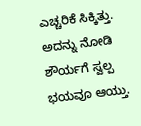ಎಚ್ಚರಿಕೆ ಸಿಕ್ಕಿತ್ತು. ಅದನ್ನು ನೋಡಿ ಶೌರ್ಯಗೆ ಸ್ವಲ್ಪ ಭಯವೂ ಆಯ್ತು.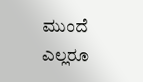ಮುಂದೆ ಎಲ್ಲರೂ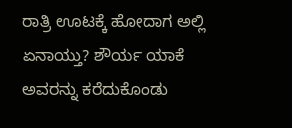ರಾತ್ರಿ ಊಟಕ್ಕೆ ಹೋದಾಗ ಅಲ್ಲಿ ಏನಾಯ್ತು? ಶೌರ್ಯ ಯಾಕೆ ಅವರನ್ನು ಕರೆದುಕೊಂಡು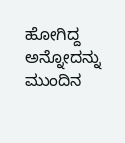ಹೋಗಿದ್ದ ಅನ್ನೋದನ್ನು ಮುಂದಿನ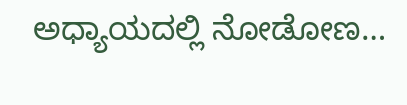ಅಧ್ಯಾಯದಲ್ಲಿ ನೋಡೋಣ…